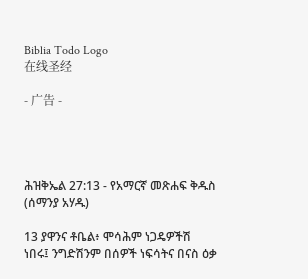Biblia Todo Logo
在线圣经

- 广告 -




ሕዝቅኤል 27:13 - የአማርኛ መጽሐፍ ቅዱስ (ሰማንያ አሃዱ)

13 ያዋንና ቶቤል፥ ሞሳሕም ነጋዴዎችሽ ነበሩ፤ ንግድሽንም በሰዎች ነፍሳትና በናስ ዕቃ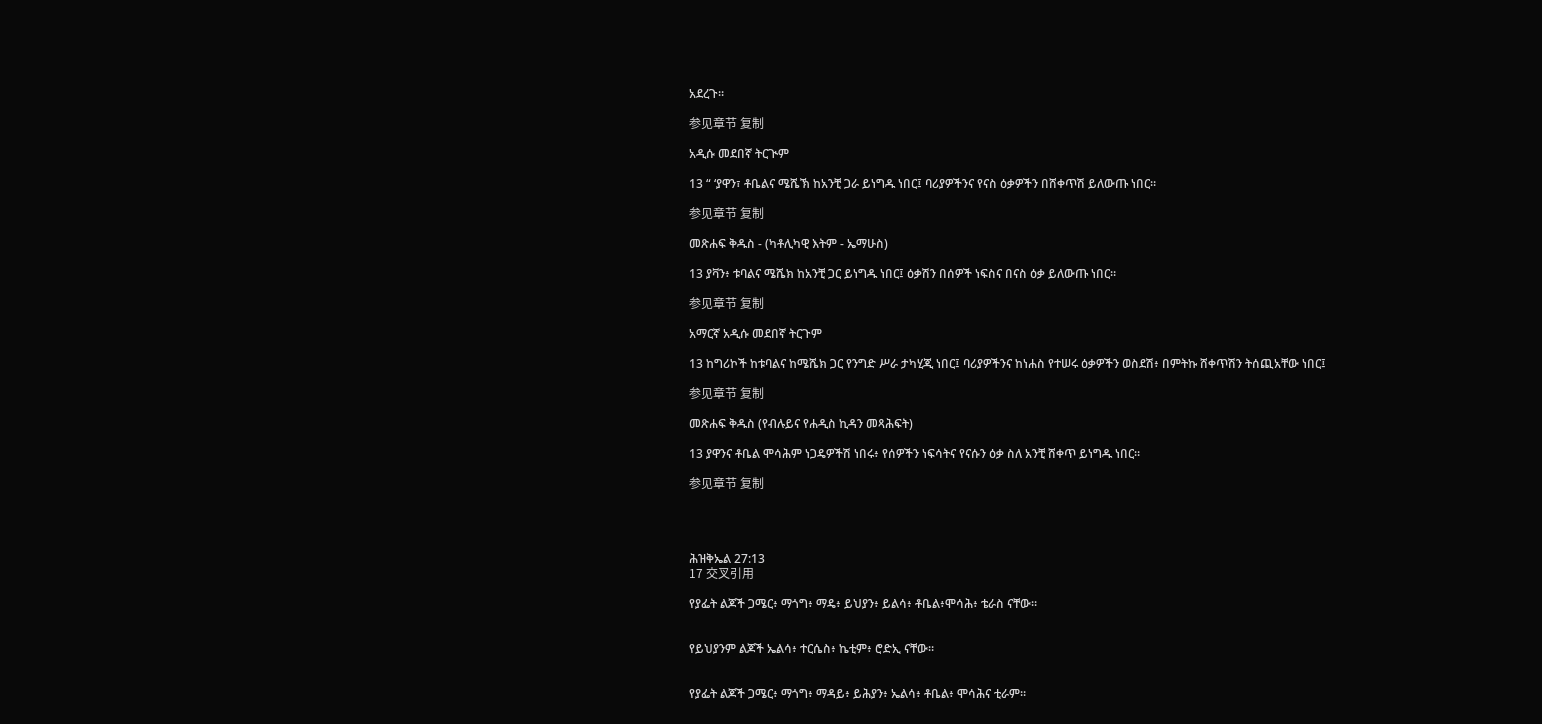አደረጉ።

参见章节 复制

አዲሱ መደበኛ ትርጒም

13 “ ‘ያዋን፣ ቶቤልና ሜሼኽ ከአንቺ ጋራ ይነግዱ ነበር፤ ባሪያዎችንና የናስ ዕቃዎችን በሸቀጥሽ ይለውጡ ነበር።

参见章节 复制

መጽሐፍ ቅዱስ - (ካቶሊካዊ እትም - ኤማሁስ)

13 ያቫን፥ ቱባልና ሜሼክ ከአንቺ ጋር ይነግዱ ነበር፤ ዕቃሽን በሰዎች ነፍስና በናስ ዕቃ ይለውጡ ነበር።

参见章节 复制

አማርኛ አዲሱ መደበኛ ትርጉም

13 ከግሪኮች ከቱባልና ከሜሼክ ጋር የንግድ ሥራ ታካሂጂ ነበር፤ ባሪያዎችንና ከነሐስ የተሠሩ ዕቃዎችን ወስደሽ፥ በምትኩ ሸቀጥሽን ትሰጪአቸው ነበር፤

参见章节 复制

መጽሐፍ ቅዱስ (የብሉይና የሐዲስ ኪዳን መጻሕፍት)

13 ያዋንና ቶቤል ሞሳሕም ነጋዴዎችሽ ነበሩ፥ የሰዎችን ነፍሳትና የናሱን ዕቃ ስለ አንቺ ሸቀጥ ይነግዱ ነበር።

参见章节 复制




ሕዝቅኤል 27:13
17 交叉引用

የያፌት ልጆች ጋሜር፥ ማጎግ፥ ማዴ፥ ይህያን፥ ይልሳ፥ ቶቤል፥ሞሳሕ፥ ቴራስ ናቸው።


የይህያንም ልጆች ኤልሳ፥ ተርሴስ፥ ኬቲም፥ ሮድኢ ናቸው።


የያፌት ልጆች ጋሜር፥ ማጎግ፥ ማዳይ፥ ይሕያን፥ ኤልሳ፥ ቶቤል፥ ሞሳሕና ቲራም።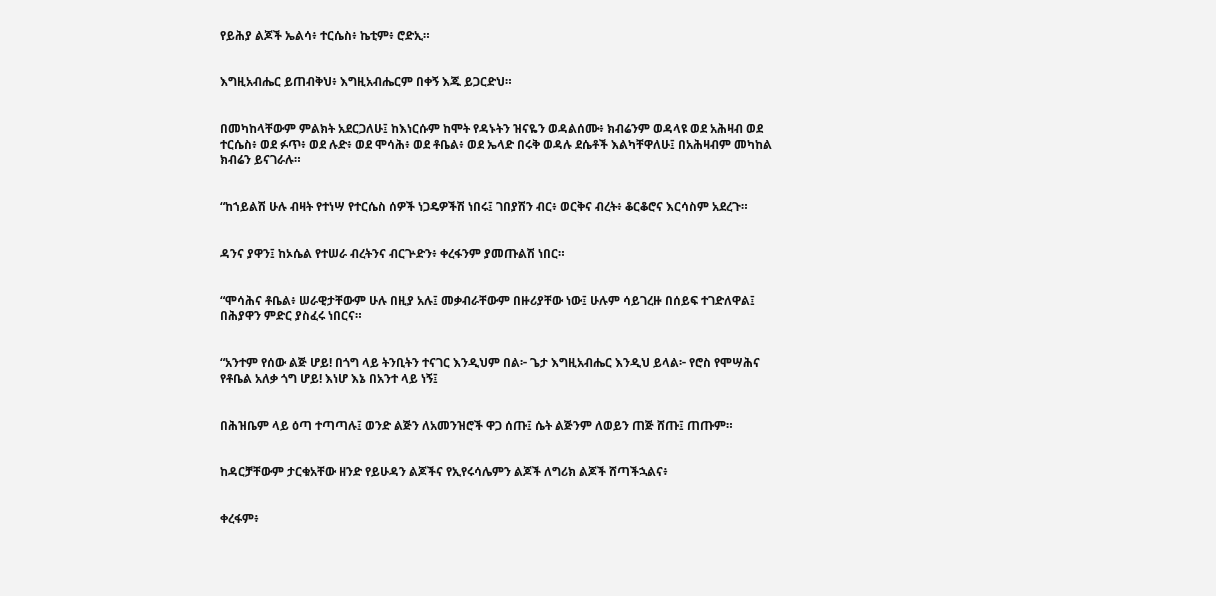የይሕያ ልጆች ኤልሳ፥ ተርሴስ፥ ኬቲም፥ ሮድኢ።


እግዚአብሔር ይጠብቅህ፥ እግዚአብሔርም በቀኝ እጁ ይጋርድህ።


በመካከላቸውም ምልክት አደርጋለሁ፤ ከእነርሱም ከሞት የዳኑትን ዝናዬን ወዳልሰሙ፥ ክብሬንም ወዳላዩ ወደ አሕዛብ ወደ ተርሴስ፥ ወደ ፉጥ፥ ወደ ሉድ፥ ወደ ሞሳሕ፥ ወደ ቶቤል፥ ወደ ኤላድ በሩቅ ወዳሉ ደሴቶች እልካቸዋለሁ፤ በአሕዛብም መካከል ክብሬን ይናገራሉ።


“ከኀይልሽ ሁሉ ብዛት የተነሣ የተርሴስ ሰዎች ነጋዴዎችሽ ነበሩ፤ ገበያሽን ብር፥ ወርቅና ብረት፥ ቆርቆሮና እርሳስም አደረጉ።


ዳንና ያዋን፤ ከኦሴል የተሠራ ብረትንና ብርጕድን፥ ቀረፋንም ያመጡልሽ ነበር።


“ሞሳሕና ቶቤል፥ ሠራዊታቸውም ሁሉ በዚያ አሉ፤ መቃብራቸውም በዙሪያቸው ነው፤ ሁሉም ሳይገረዙ በሰይፍ ተገድለዋል፤ በሕያዋን ምድር ያስፈሩ ነበርና።


“አንተም የሰው ልጅ ሆይ! በጎግ ላይ ትንቢትን ተናገር እንዲህም በል፦ ጌታ እግዚአብሔር እንዲህ ይላል፦ የሮስ የሞሣሕና የቶቤል አለቃ ጎግ ሆይ! እነሆ እኔ በአንተ ላይ ነኝ፤


በሕዝቤም ላይ ዕጣ ተጣጣሉ፤ ወንድ ልጅን ለአመንዝሮች ዋጋ ሰጡ፤ ሴት ልጅንም ለወይን ጠጅ ሸጡ፤ ጠጡም።


ከዳርቻቸውም ታርቁአቸው ዘንድ የይሁዳን ልጆችና የኢየሩሳሌምን ልጆች ለግሪክ ልጆች ሸጣችኋልና፥


ቀረፋም፥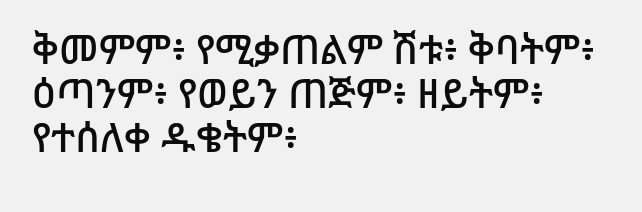ቅመምም፥ የሚቃጠልም ሽቱ፥ ቅባትም፥ ዕጣንም፥ የወይን ጠጅም፥ ዘይትም፥ የተሰለቀ ዱቄትም፥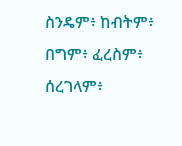ስንዴም፥ ከብትም፥ በግም፥ ፈረስም፥ ሰረገላም፥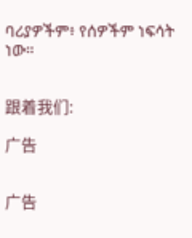ባሪያዎችም፥ የሰዎችም ነፍሳት ነው።


跟着我们:

广告


广告